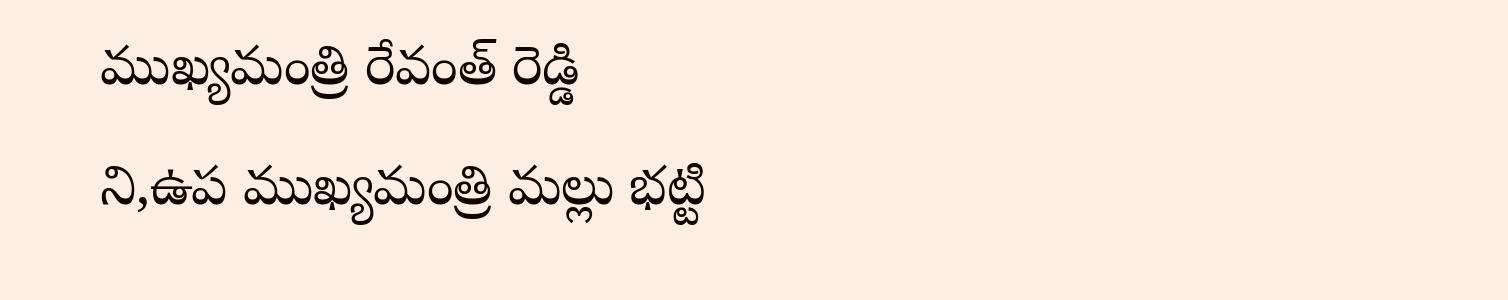ముఖ్యమంత్రి రేవంత్ రెడ్డి ని,ఉప ముఖ్యమంత్రి మల్లు భట్టి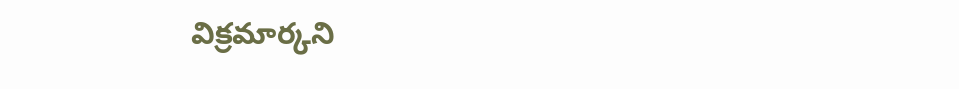విక్రమార్కని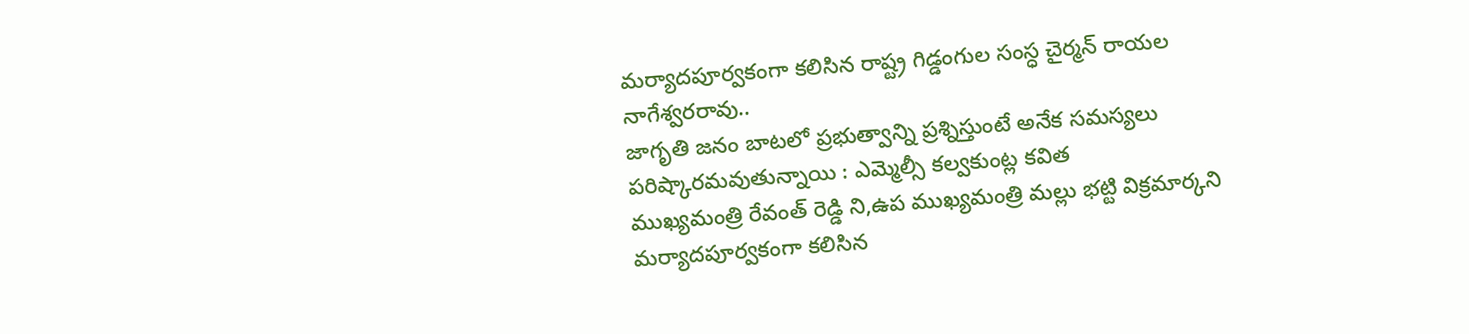మర్యాదపూర్వకంగా కలిసిన రాష్ట్ర గిడ్డంగుల సంస్ధ చైర్మన్ రాయల నాగేశ్వరరావు..
జాగృతి జనం బాటలో ప్రభుత్వాన్ని ప్రశ్నిస్తుంటే అనేక సమస్యలు పరిష్కారమవుతున్నాయి : ఎమ్మెల్సీ కల్వకుంట్ల కవిత
ముఖ్యమంత్రి రేవంత్ రెడ్డి ని,ఉప ముఖ్యమంత్రి మల్లు భట్టి విక్రమార్కని మర్యాదపూర్వకంగా కలిసిన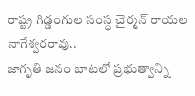రాష్ట్ర గిడ్డంగుల సంస్ధ చైర్మన్ రాయల నాగేశ్వరరావు..
జాగృతి జనం బాటలో ప్రభుత్వాన్ని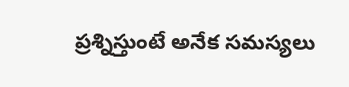ప్రశ్నిస్తుంటే అనేక సమస్యలు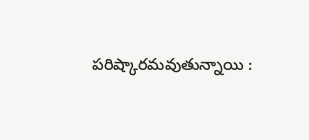పరిష్కారమవుతున్నాయి :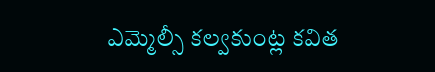ఎమ్మెల్సీ కల్వకుంట్ల కవిత